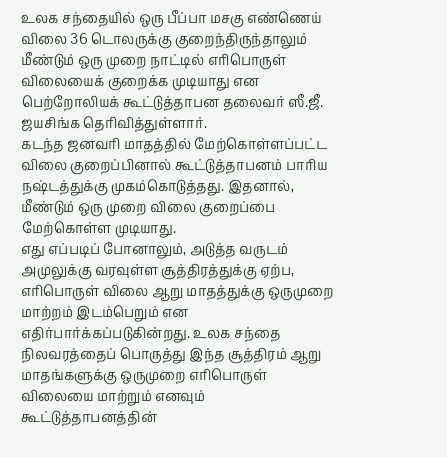உலக சந்தையில் ஒரு பீப்பா மசகு எண்ணெய் விலை 36 டொலருக்கு குறைந்திருந்தாலும் மீண்டும் ஒரு முறை நாட்டில் எரிபொருள் விலையைக் குறைக்க முடியாது என பெற்றோலியக் கூட்டுத்தாபன தலைவர் ஸீ.ஜீ. ஜயசிங்க தெரிவித்துள்ளார்.
கடந்த ஜனவரி மாதத்தில் மேற்கொள்ளப்பட்ட விலை குறைப்பினால் கூட்டுத்தாபனம் பாரிய நஷ்டத்துக்கு முகம்கொடுத்தது. இதனால், மீண்டும் ஒரு முறை விலை குறைப்பை மேற்கொள்ள முடியாது.
எது எப்படிப் போனாலும், அடுத்த வருடம் அமுலுக்கு வரவுள்ள சூத்திரத்துக்கு ஏற்ப, எரிபொருள் விலை ஆறு மாதத்துக்கு ஒருமுறை மாற்றம் இடம்பெறும் என எதிர்பார்க்கப்படுகின்றது. உலக சந்தை நிலவரத்தைப் பொருத்து இந்த சூத்திரம் ஆறு மாதங்களுக்கு ஒருமுறை எரிபொருள் விலையை மாற்றும் எனவும் கூட்டுத்தாபனத்தின்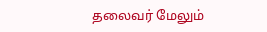தலைவர் மேலும்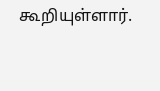கூறியுள்ளார்.